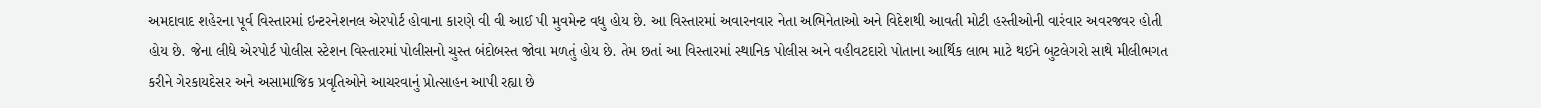અમદાવાદ શહેરના પૂર્વ વિસ્તારમાં ઇન્ટરનેશનલ એરપોર્ટ હોવાના કારણે વી વી આઈ પી મુવમેન્ટ વધુ હોય છે. આ વિસ્તારમાં અવારનવાર નેતા અભિનેતાઓ અને વિદેશથી આવતી મોટી હસ્તીઓની વારંવાર અવરજવર હોતી હોય છે. જેના લીધે એરપોર્ટ પોલીસ સ્ટેશન વિસ્તારમાં પોલીસનો ચુસ્ત બંદોબસ્ત જોવા મળતું હોય છે. તેમ છતાં આ વિસ્તારમાં સ્થાનિક પોલીસ અને વહીવટદારો પોતાના આર્થિક લાભ માટે થઈને બુટલેગરો સાથે મીલીભગત કરીને ગેરકાયદેસર અને અસામાજિક પ્રવૃતિઓને આચરવાનું પ્રોત્સાહન આપી રહ્યા છે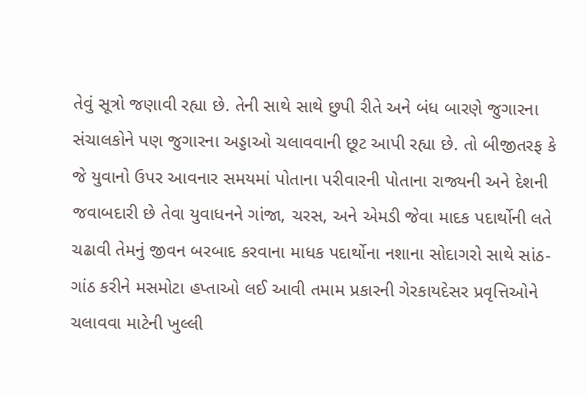તેવું સૂત્રો જણાવી રહ્યા છે. તેની સાથે સાથે છુપી રીતે અને બંધ બારણે જુગારના સંચાલકોને પણ જુગારના અડ્ડાઓ ચલાવવાની છૂટ આપી રહ્યા છે. તો બીજીતરફ કે જે યુવાનો ઉપર આવનાર સમયમાં પોતાના પરીવારની પોતાના રાજ્યની અને દેશની જવાબદારી છે તેવા યુવાધનને ગાંજા, ચરસ, અને એમડી જેવા માદક પદાર્થોની લતે ચઢાવી તેમનું જીવન બરબાદ કરવાના માધક પદાર્થોના નશાના સોદાગરો સાથે સાંઠ-ગાંઠ કરીને મસમોટા હપ્તાઓ લઈ આવી તમામ પ્રકારની ગેરકાયદેસર પ્રવૃત્તિઓને ચલાવવા માટેની ખુલ્લી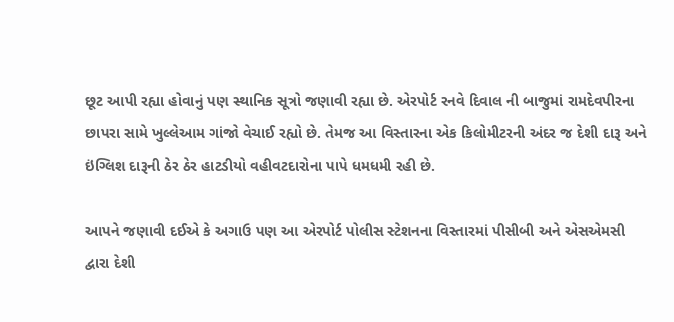છૂટ આપી રહ્યા હોવાનું પણ સ્થાનિક સૂત્રો જણાવી રહ્યા છે. એરપોર્ટ રનવે દિવાલ ની બાજુમાં રામદેવપીરના છાપરા સામે ખુલ્લેઆમ ગાંજો વેચાઈ રહ્યો છે. તેમજ આ વિસ્તારના એક કિલોમીટરની અંદર જ દેશી દારૂ અને ઇંગ્લિશ દારૂની ઠેર ઠેર હાટડીયો વહીવટદારોના પાપે ધમધમી રહી છે.

આપને જણાવી દઈએ કે અગાઉ પણ આ એરપોર્ટ પોલીસ સ્ટેશનના વિસ્તારમાં પીસીબી અને એસએમસી દ્વારા દેશી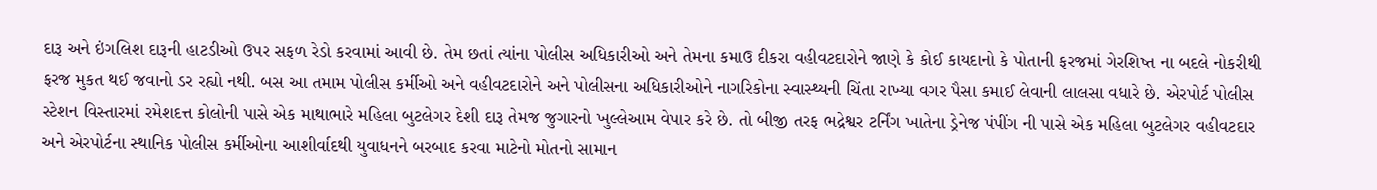દારૂ અને ઇંગલિશ દારૂની હાટડીઓ ઉપર સફળ રેડો કરવામાં આવી છે. તેમ છતાં ત્યાંના પોલીસ અધિકારીઓ અને તેમના કમાઉ દીકરા વહીવટદારોને જાણે કે કોઈ કાયદાનો કે પોતાની ફરજમાં ગેરશિષ્ત ના બદલે નોકરીથી ફરજ મુકત થઈ જવાનો ડર રહ્યો નથી. બસ આ તમામ પોલીસ કર્મીઓ અને વહીવટદારોને અને પોલીસના અધિકારીઓને નાગરિકોના સ્વાસ્થ્યની ચિંતા રાખ્યા વગર પૈસા કમાઈ લેવાની લાલસા વધારે છે. એરપોર્ટ પોલીસ સ્ટેશન વિસ્તારમાં રમેશદત્ત કોલોની પાસે એક માથાભારે મહિલા બુટલેગર દેશી દારૂ તેમજ જુગારનો ખુલ્લેઆમ વેપાર કરે છે. તો બીજી તરફ ભદ્રેશ્વર ટર્નિંગ ખાતેના ડ્રેનેજ પંપીંગ ની પાસે એક મહિલા બુટલેગર વહીવટદાર અને એરપોર્ટના સ્થાનિક પોલીસ કર્મીઓના આશીર્વાદથી યુવાધનને બરબાદ કરવા માટેનો મોતનો સામાન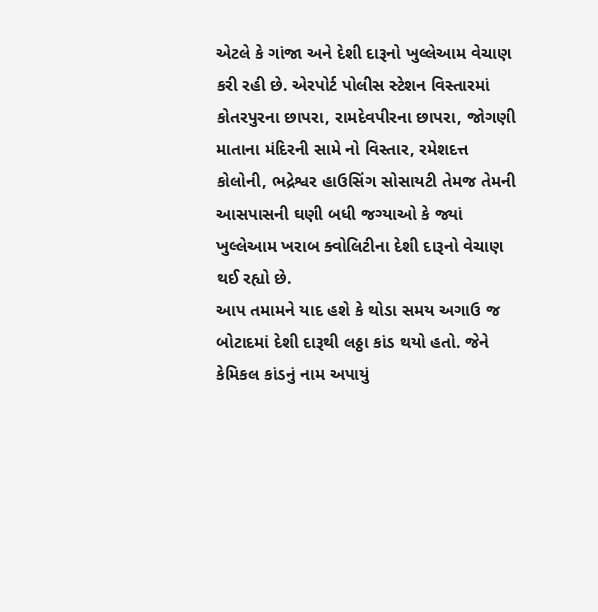એટલે કે ગાંજા અને દેશી દારૂનો ખુલ્લેઆમ વેચાણ કરી રહી છે. એરપોર્ટ પોલીસ સ્ટેશન વિસ્તારમાં કોતરપુરના છાપરા, રામદેવપીરના છાપરા, જોગણી માતાના મંદિરની સામે નો વિસ્તાર, રમેશદત્ત કોલોની, ભદ્રેશ્વર હાઉસિંગ સોસાયટી તેમજ તેમની આસપાસની ઘણી બધી જગ્યાઓ કે જ્યાં ખુલ્લેઆમ ખરાબ ક્વોલિટીના દેશી દારૂનો વેચાણ થઈ રહ્યો છે.
આપ તમામને યાદ હશે કે થોડા સમય અગાઉ જ બોટાદમાં દેશી દારૂથી લઠ્ઠા કાંડ થયો હતો. જેને કેમિકલ કાંડનું નામ અપાયું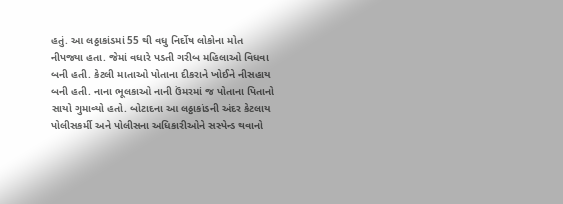હતું. આ લઠ્ઠાકાંડમાં 55 થી વધુ નિર્દોષ લોકોના મોત નીપજ્યા હતા. જેમાં વધારે પડતી ગરીબ મહિલાઓ વિધવા બની હતી. કેટલી માતાઓ પોતાના દીકરાને ખોઈને નીસહાય બની હતી. નાના ભૂલકાઓ નાની ઉંમરમાં જ પોતાના પિતાનો સાયો ગુમાવ્યો હતો. બોટાદના આ લઠ્ઠાકાંડની અંદર કેટલાય પોલીસકર્મી અને પોલીસના અધિકારીઓને સસ્પેન્ડ થવાનો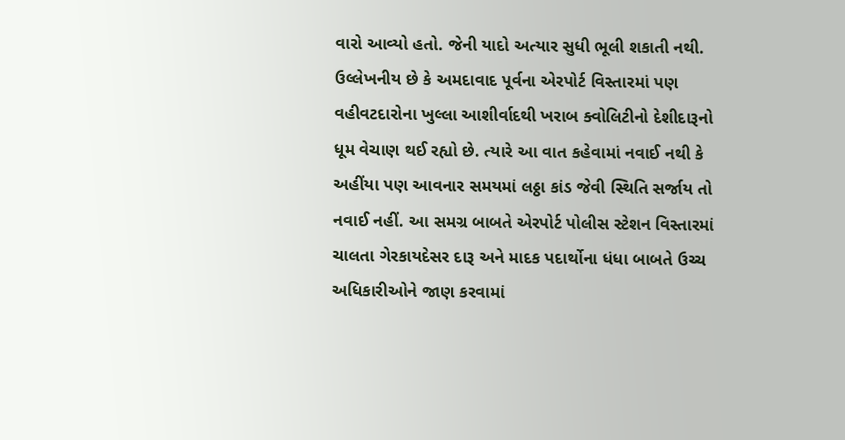વારો આવ્યો હતો. જેની યાદો અત્યાર સુધી ભૂલી શકાતી નથી. ઉલ્લેખનીય છે કે અમદાવાદ પૂર્વના એરપોર્ટ વિસ્તારમાં પણ વહીવટદારોના ખુલ્લા આશીર્વાદથી ખરાબ ક્વોલિટીનો દેશીદારૂનો ધૂમ વેચાણ થઈ રહ્યો છે. ત્યારે આ વાત કહેવામાં નવાઈ નથી કે અહીંયા પણ આવનાર સમયમાં લઠ્ઠા કાંડ જેવી સ્થિતિ સર્જાય તો નવાઈ નહીં. આ સમગ્ર બાબતે એરપોર્ટ પોલીસ સ્ટેશન વિસ્તારમાં ચાલતા ગેરકાયદેસર દારૂ અને માદક પદાર્થોના ધંધા બાબતે ઉચ્ચ અધિકારીઓને જાણ કરવામાં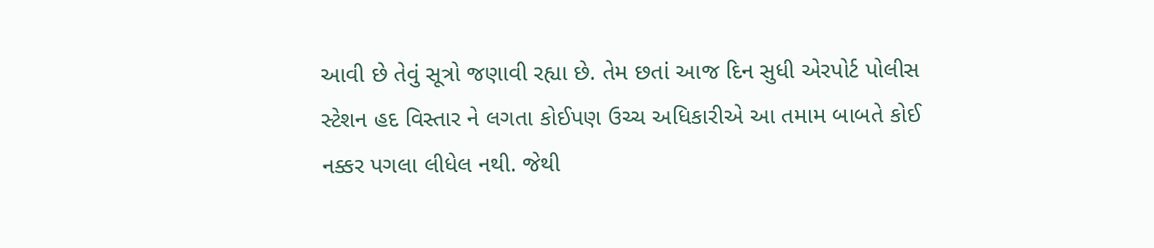આવી છે તેવું સૂત્રો જણાવી રહ્યા છે. તેમ છતાં આજ દિન સુધી એરપોર્ટ પોલીસ સ્ટેશન હદ વિસ્તાર ને લગતા કોઈપણ ઉચ્ચ અધિકારીએ આ તમામ બાબતે કોઈ નક્કર પગલા લીધેલ નથી. જેથી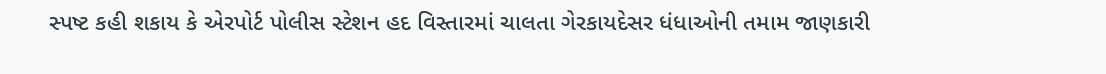સ્પષ્ટ કહી શકાય કે એરપોર્ટ પોલીસ સ્ટેશન હદ વિસ્તારમાં ચાલતા ગેરકાયદેસર ધંધાઓની તમામ જાણકારી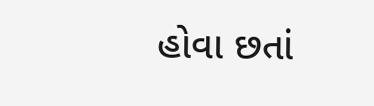હોવા છતાં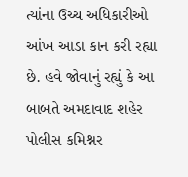ત્યાંના ઉચ્ચ અધિકારીઓ આંખ આડા કાન કરી રહ્યા છે. હવે જોવાનું રહ્યું કે આ બાબતે અમદાવાદ શહેર પોલીસ કમિશ્નર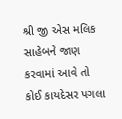શ્રી જી એસ મલિક સાહેબને જાણ કરવામાં આવે તો કોઈ કાયદેસર પગલા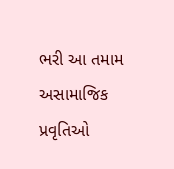ભરી આ તમામ અસામાજિક પ્રવૃતિઓ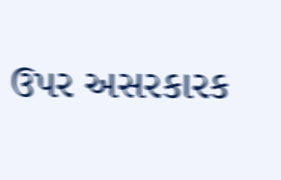ઉપર અસરકારક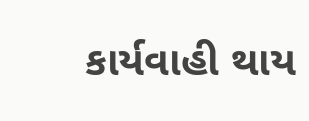કાર્યવાહી થાય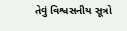તેવું વિશ્વસનીય સૂત્રો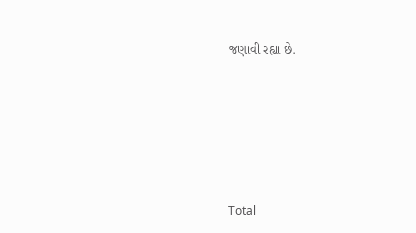જણાવી રહ્યા છે.






Total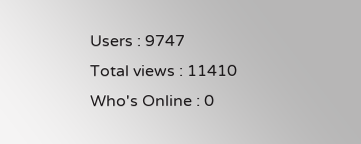Users : 9747
Total views : 11410
Who's Online : 0